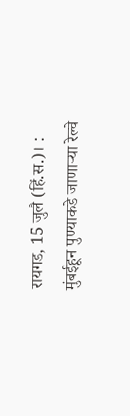रायगड, 15 जुलै (हिं.स.)। : मुंबईहून पुण्याकडे जाणाऱ्या रेल्वे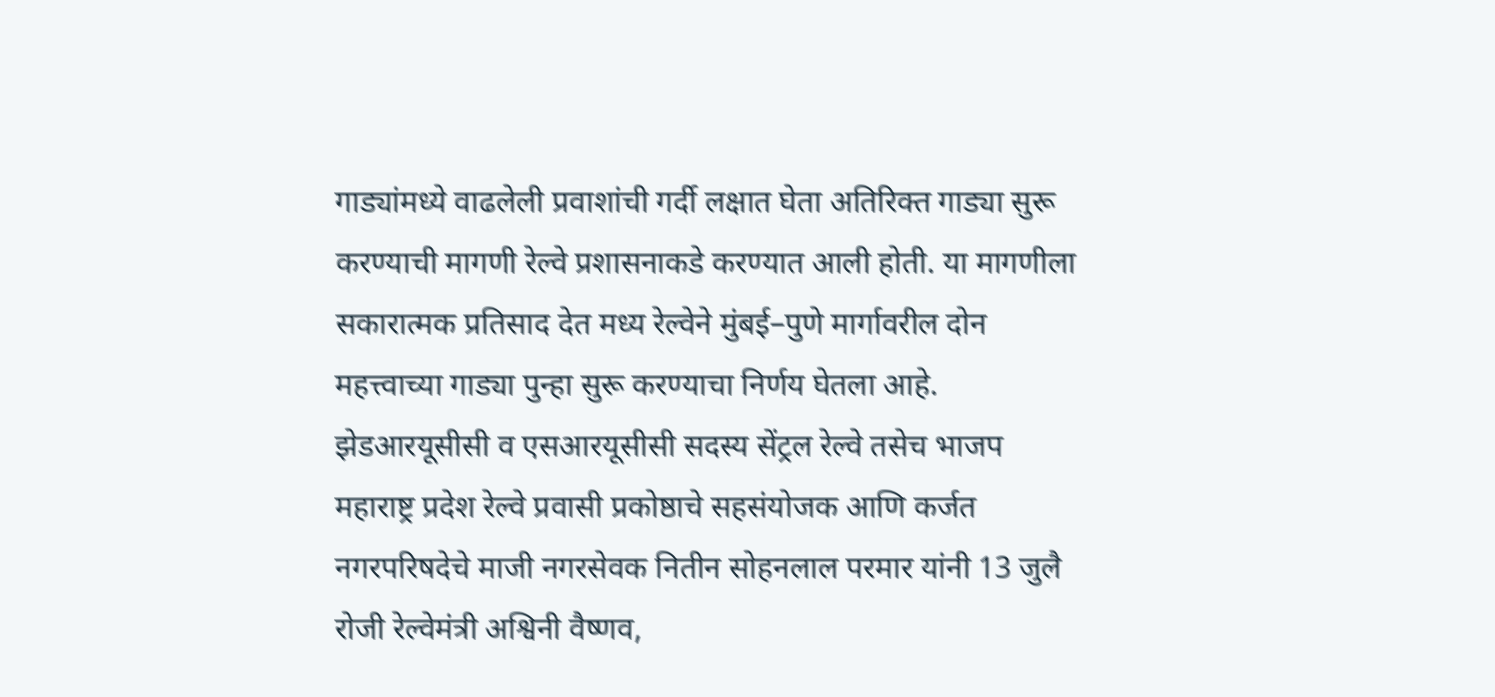गाड्यांमध्ये वाढलेली प्रवाशांची गर्दी लक्षात घेता अतिरिक्त गाड्या सुरू करण्याची मागणी रेल्वे प्रशासनाकडे करण्यात आली होती. या मागणीला सकारात्मक प्रतिसाद देत मध्य रेल्वेने मुंबई–पुणे मार्गावरील दोन महत्त्वाच्या गाड्या पुन्हा सुरू करण्याचा निर्णय घेतला आहे.
झेडआरयूसीसी व एसआरयूसीसी सदस्य सेंट्रल रेल्वे तसेच भाजप महाराष्ट्र प्रदेश रेल्वे प्रवासी प्रकोष्ठाचे सहसंयोजक आणि कर्जत नगरपरिषदेचे माजी नगरसेवक नितीन सोहनलाल परमार यांनी 13 जुलै रोजी रेल्वेमंत्री अश्विनी वैष्णव,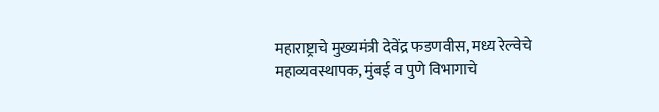महाराष्ट्राचे मुख्यमंत्री देवेंद्र फडणवीस, मध्य रेल्वेचे महाव्यवस्थापक, मुंबई व पुणे विभागाचे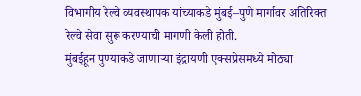विभागीय रेल्वे व्यवस्थापक यांच्याकडे मुंबई–पुणे मार्गावर अतिरिक्त रेल्वे सेवा सुरू करण्याची मागणी केली होती.
मुंबईहून पुण्याकडे जाणाऱ्या इंद्रायणी एक्सप्रेसमध्ये मोठ्या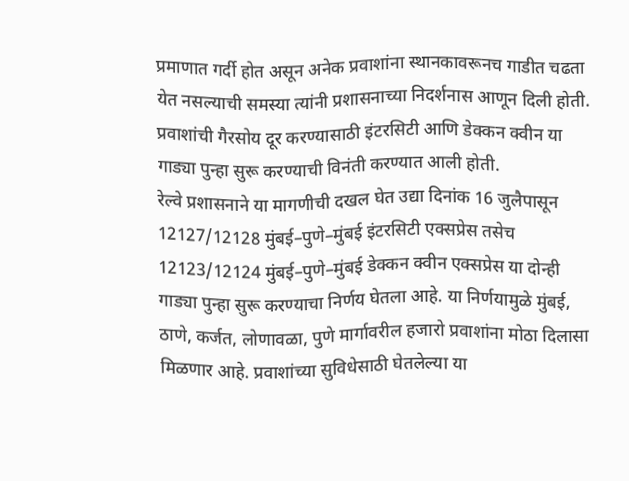प्रमाणात गर्दी होत असून अनेक प्रवाशांना स्थानकावरूनच गाडीत चढता येत नसल्याची समस्या त्यांनी प्रशासनाच्या निदर्शनास आणून दिली होती. प्रवाशांची गैरसोय दूर करण्यासाठी इंटरसिटी आणि डेक्कन क्वीन या गाड्या पुन्हा सुरू करण्याची विनंती करण्यात आली होती.
रेल्वे प्रशासनाने या मागणीची दखल घेत उद्या दिनांक 16 जुलैपासून 12127/12128 मुंबई–पुणे–मुंबई इंटरसिटी एक्सप्रेस तसेच 12123/12124 मुंबई–पुणे–मुंबई डेक्कन क्वीन एक्सप्रेस या दोन्ही गाड्या पुन्हा सुरू करण्याचा निर्णय घेतला आहे. या निर्णयामुळे मुंबई, ठाणे, कर्जत, लोणावळा, पुणे मार्गावरील हजारो प्रवाशांना मोठा दिलासा मिळणार आहे. प्रवाशांच्या सुविधेसाठी घेतलेल्या या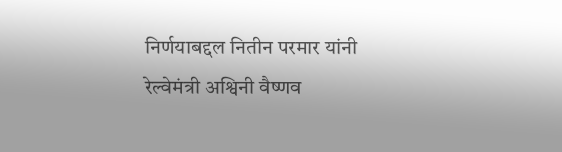निर्णयाबद्दल नितीन परमार यांनी रेल्वेमंत्री अश्विनी वैष्णव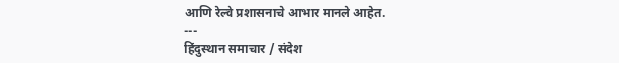आणि रेल्वे प्रशासनाचे आभार मानले आहेत.
---
हिंदुस्थान समाचार / संदेश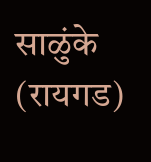साळुंके (रायगड)